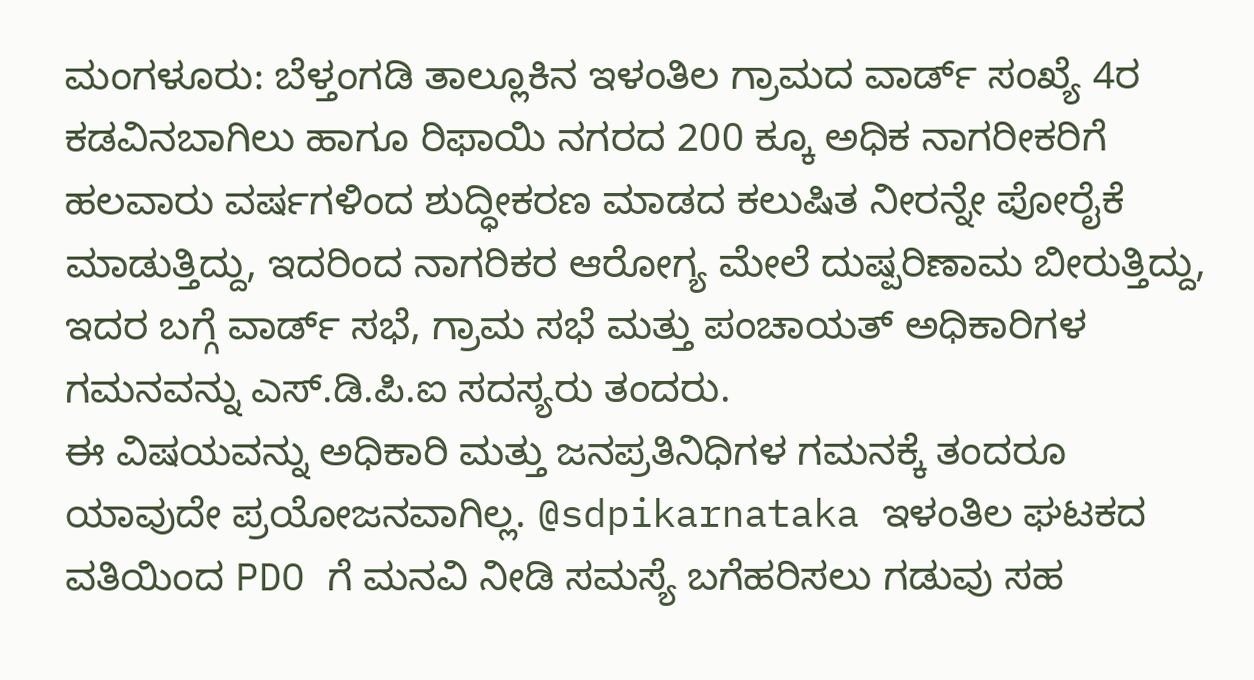ಮಂಗಳೂರು: ಬೆಳ್ತಂಗಡಿ ತಾಲ್ಲೂಕಿನ ಇಳಂತಿಲ ಗ್ರಾಮದ ವಾರ್ಡ್ ಸಂಖ್ಯೆ 4ರ ಕಡವಿನಬಾಗಿಲು ಹಾಗೂ ರಿಫಾಯಿ ನಗರದ 200 ಕ್ಕೂ ಅಧಿಕ ನಾಗರೀಕರಿಗೆ ಹಲವಾರು ವರ್ಷಗಳಿಂದ ಶುದ್ಧೀಕರಣ ಮಾಡದ ಕಲುಷಿತ ನೀರನ್ನೇ ಪೋರೈಕೆ ಮಾಡುತ್ತಿದ್ದು, ಇದರಿಂದ ನಾಗರಿಕರ ಆರೋಗ್ಯ ಮೇಲೆ ದುಷ್ಪರಿಣಾಮ ಬೀರುತ್ತಿದ್ದು, ಇದರ ಬಗ್ಗೆ ವಾರ್ಡ್ ಸಭೆ, ಗ್ರಾಮ ಸಭೆ ಮತ್ತು ಪಂಚಾಯತ್ ಅಧಿಕಾರಿಗಳ ಗಮನವನ್ನು ಎಸ್.ಡಿ.ಪಿ.ಐ ಸದಸ್ಯರು ತಂದರು.
ಈ ವಿಷಯವನ್ನು ಅಧಿಕಾರಿ ಮತ್ತು ಜನಪ್ರತಿನಿಧಿಗಳ ಗಮನಕ್ಕೆ ತಂದರೂ ಯಾವುದೇ ಪ್ರಯೋಜನವಾಗಿಲ್ಲ. @sdpikarnataka ಇಳಂತಿಲ ಘಟಕದ ವತಿಯಿಂದ PDO ಗೆ ಮನವಿ ನೀಡಿ ಸಮಸ್ಯೆ ಬಗೆಹರಿಸಲು ಗಡುವು ಸಹ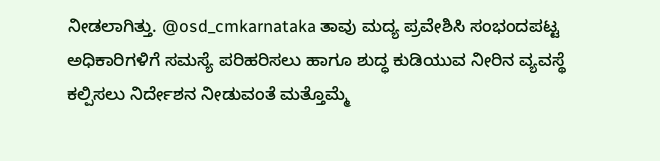ನೀಡಲಾಗಿತ್ತು. @osd_cmkarnataka ತಾವು ಮದ್ಯ ಪ್ರವೇಶಿಸಿ ಸಂಭಂದಪಟ್ಟ ಅಧಿಕಾರಿಗಳಿಗೆ ಸಮಸ್ಯೆ ಪರಿಹರಿಸಲು ಹಾಗೂ ಶುದ್ಧ ಕುಡಿಯುವ ನೀರಿನ ವ್ಯವಸ್ಥೆ ಕಲ್ಪಿಸಲು ನಿರ್ದೇಶನ ನೀಡುವಂತೆ ಮತ್ತೊಮ್ಮೆ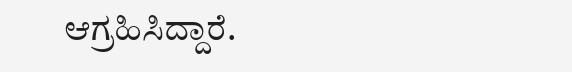ಆಗ್ರಹಿಸಿದ್ದಾರೆ.